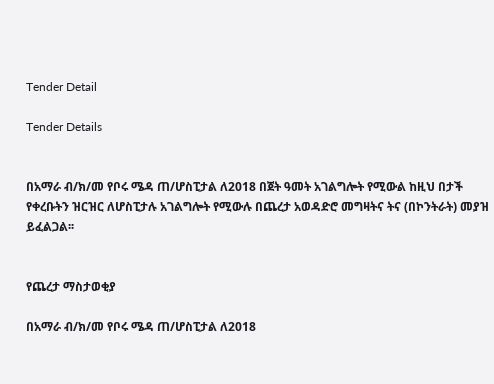Tender Detail

Tender Details


በአማራ ብ/ክ/መ የቦሩ ሜዳ ጠ/ሆስፒታል ለ2018 በጀት ዓመት አገልግሎት የሚውል ከዚህ በታች የቀረቡትን ዝርዝር ለሆስፒታሉ አገልግሎት የሚውሉ በጨረታ አወዳድሮ መግዛትና ትና (በኮንትራት) መያዝ ይፈልጋል፡፡


የጨረታ ማስታወቂያ

በአማራ ብ/ክ/መ የቦሩ ሜዳ ጠ/ሆስፒታል ለ2018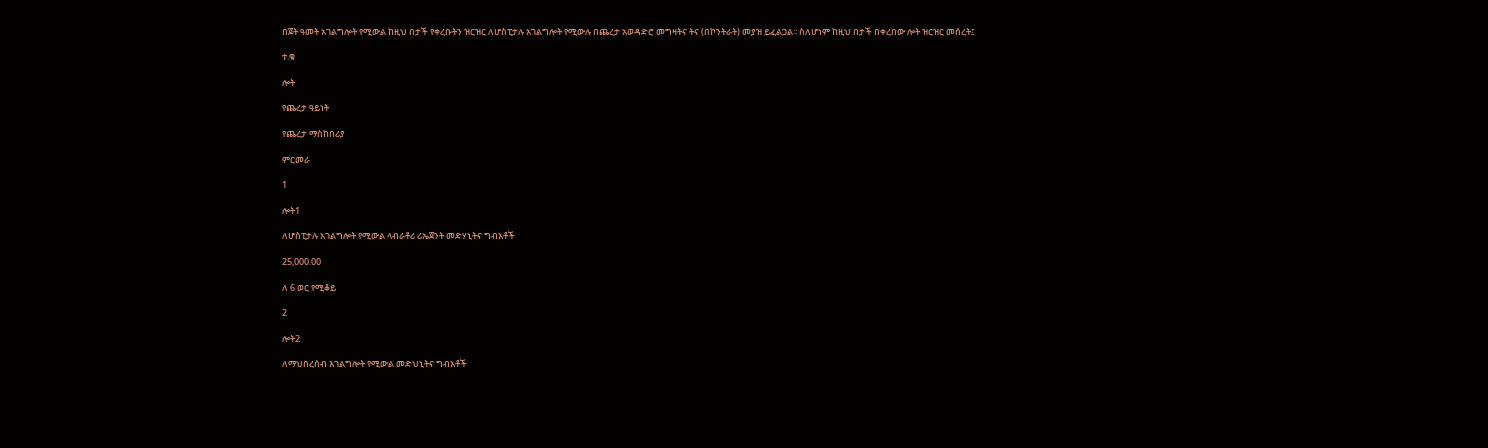በጀት ዓመት አገልግሎት የሚውል ከዚህ በታች የቀረቡትን ዝርዝር ለሆስፒታሉ አገልግሎት የሚውሉ በጨረታ አወዳድሮ መግዛትና ትና (በኮንትራት) መያዝ ይፈልጋል፡፡ ስለሆነም ከዚህ በታች በቀረበው ሎት ዝርዝር መሰረት፤

ተ.ቁ

ሎት

የጨረታ ዓይነት

የጨረታ ማስከበሪያ

ምርመራ

1

ሎት1

ለሆስፒታሉ አገልግሎት የሚውል ላብራቶሪ ሪኤጀንት መድሃኒትና ግብአቶች

25,000.00

ለ 6 ወር የሚቆይ

2

ሎት2

ለማህበረሰብ እገልግሎት የሚውል መድህኒትና ግብአቶች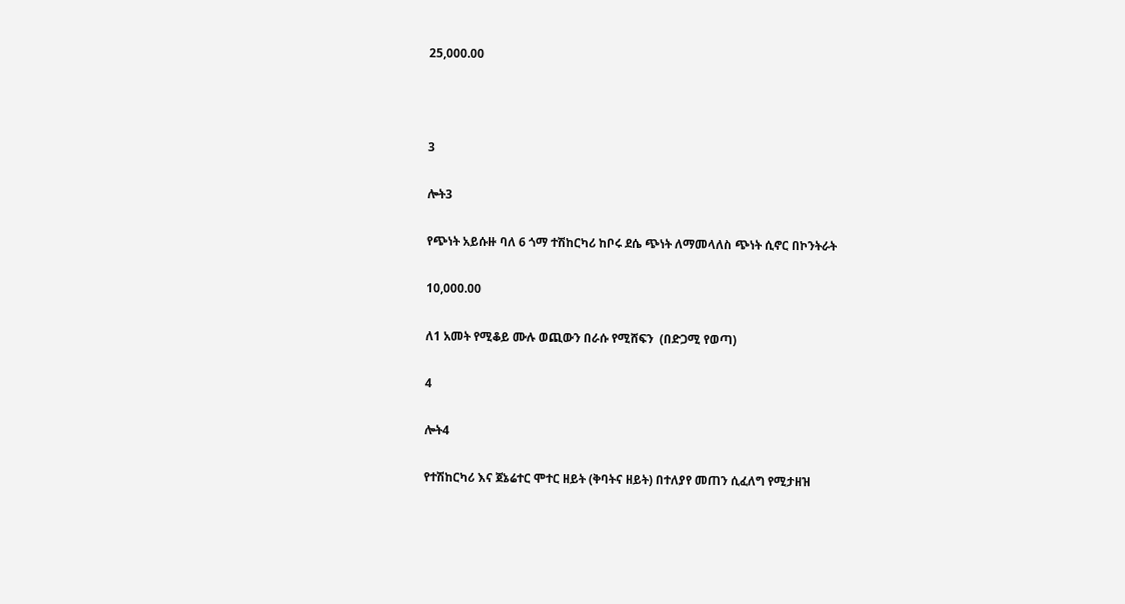25,000.00



3

ሎት3

የጭነት አይሱዙ ባለ 6 ጎማ ተሽከርካሪ ከቦሩ ደሴ ጭነት ለማመላለስ ጭነት ሲኖር በኮንትራት

10,000.00

ለ1 አመት የሚቆይ ሙሉ ወጪውን በራሱ የሚሸፍን  (በድጋሚ የወጣ)

4

ሎት4

የተሽከርካሪ እና ጀኔሬተር ሞተር ዘይት (ቅባትና ዘይት) በተለያየ መጠን ሲፈለግ የሚታዘዝ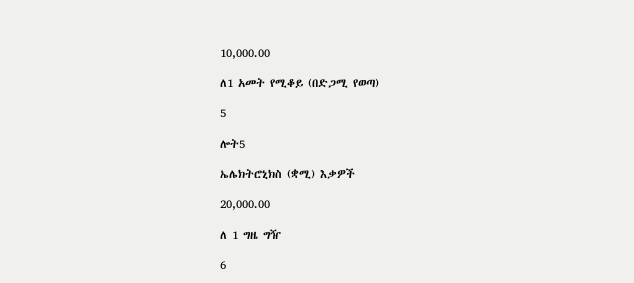10,000.00

ለ1 አመት የሚቆይ (በድጋሚ የወጣ)

5

ሎት5

ኤሌክትሮኒክስ (ቋሚ) እቃዎች

20,000.00

ለ 1 ግዜ ግዥ

6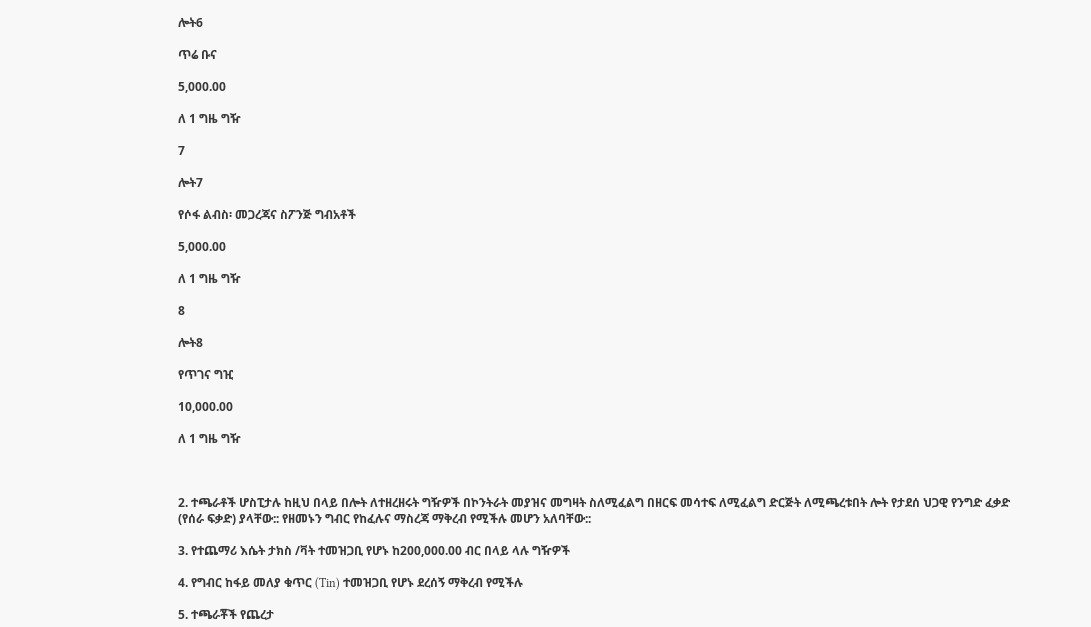ሎት6

ጥሬ ቡና

5,000.00

ለ 1 ግዜ ግዥ

7

ሎት7

የሶፋ ልብስ፡ መጋረጃና ስፖንጅ ግብአቶች

5,000.00

ለ 1 ግዜ ግዥ

8

ሎት8

የጥገና ግዢ

10,000.00

ለ 1 ግዜ ግዥ



2. ተጫራቶች ሆስፒታሉ ከዚህ በላይ በሎት ለተዘረዘሩት ግዥዎች በኮንትራት መያዝና መግዛት ስለሚፈልግ በዘርፍ መሳተፍ ለሚፈልግ ድርጅት ለሚጫረቱበት ሎት የታደሰ ህጋዊ የንግድ ፈቃድ (የሰራ ፍቃድ) ያላቸው:: የዘመኑን ግብር የከፈሉና ማስረጃ ማቅረብ የሚችሉ መሆን አለባቸው::

3. የተጨማሪ እሴት ታክስ /ቫት ተመዝጋቢ የሆኑ ከ200,000.00 ብር በላይ ላሉ ግዥዎች

4. የግብር ከፋይ መለያ ቁጥር (Tin) ተመዝጋቢ የሆኑ ደረሰኝ ማቅረብ የሚችሉ

5. ተጫራቾች የጨረታ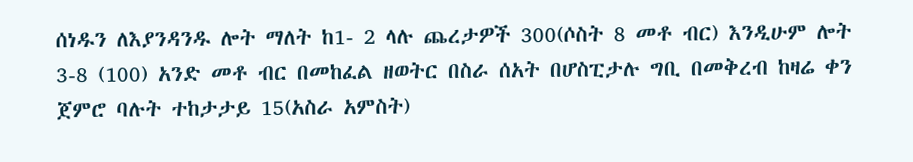ሰነዱን ለእያንዳንዱ ሎት ማለት ከ1- 2 ላሉ ጨረታዎች 300(ሶስት 8 መቶ ብር) እንዲሁም ሎት 3-8 (100) አንድ መቶ ብር በመከፈል ዘወትር በስራ ሰአት በሆስፒታሉ ግቢ በመቅረብ ከዛሬ ቀን ጀምሮ ባሉት ተከታታይ 15(አስራ አምስት)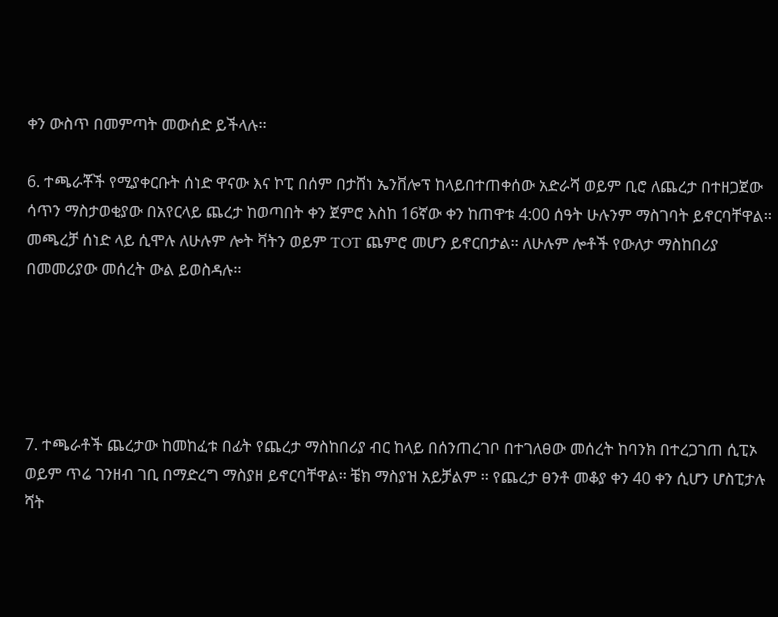ቀን ውስጥ በመምጣት መውሰድ ይችላሉ፡፡

6. ተጫራቾች የሚያቀርቡት ሰነድ ዋናው እና ኮፒ በሰም በታሸነ ኤንቨሎፕ ከላይበተጠቀሰው አድራሻ ወይም ቢሮ ለጨረታ በተዘጋጀው ሳጥን ማስታወቂያው በአየርላይ ጨረታ ከወጣበት ቀን ጀምሮ እስከ 16ኛው ቀን ከጠዋቱ 4:00 ሰዓት ሁሉንም ማስገባት ይኖርባቸዋል፡፡ መጫረቻ ሰነድ ላይ ሲሞሉ ለሁሉም ሎት ቫትን ወይም TOT ጨምሮ መሆን ይኖርበታል፡፡ ለሁሉም ሎቶች የውለታ ማስከበሪያ በመመሪያው መሰረት ውል ይወስዳሉ፡፡





7. ተጫራቶች ጨረታው ከመከፈቱ በፊት የጨረታ ማስከበሪያ ብር ከላይ በሰንጠረገቦ በተገለፀው መሰረት ከባንክ በተረጋገጠ ሲፒኦ ወይም ጥሬ ገንዘብ ገቢ በማድረግ ማስያዘ ይኖርባቸዋል፡፡ ቼክ ማስያዝ አይቻልም ፡፡ የጨረታ ፀንቶ መቆያ ቀን 40 ቀን ሲሆን ሆስፒታሉ ሻት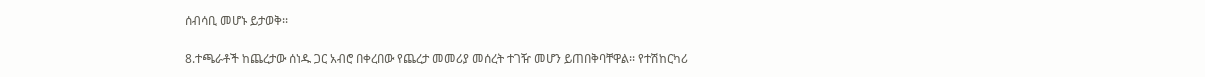ሰብሳቢ መሆኑ ይታወቅ፡፡

8.ተጫራቶች ከጨረታው ሰነዱ ጋር አብሮ በቀረበው የጨረታ መመሪያ መሰረት ተገዥ መሆን ይጠበቅባቸዋል፡፡ የተሽከርካሪ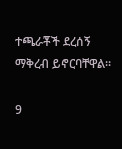ተጫራቾች ደረሰኝ ማቅረብ ይኖርባቸዋል፡፡

9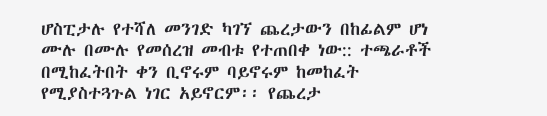ሆስፒታሉ የተሻለ መንገድ ካገኘ ጨረታውን በከፊልም ሆነ ሙሉ በሙሉ የመሰረዝ መብቱ የተጠበቀ ነው:: ተጫራቶች በሚከፈትበት ቀን ቢኖሩም ባይኖሩም ከመከፈት የሚያስተጓጉል ነገር አይኖርም፡፡ የጨረታ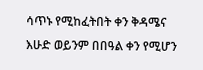ሳጥኑ የሚከፈትበት ቀን ቅዳሜና እሁድ ወይንም በበዓል ቀን የሚሆን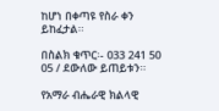ከሆነ በቀጣዩ የስራ ቀን ይከፈታል፡፡

በስልክ ቁጥር፡- 033 241 50 05 / ደውለው ይጠይቱን፡፡

የአማራ ብሔራዊ ክልላዊ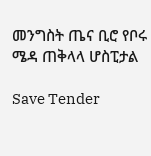መንግስት ጤና ቢሮ የቦሩ ሜዳ ጠቅላላ ሆስፒታል

Save Tender